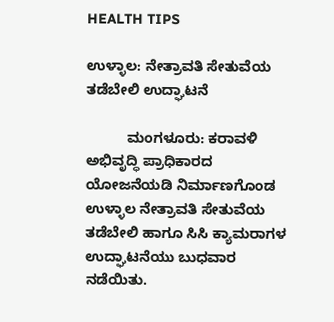HEALTH TIPS

ಉಳ್ಳಾಲ: ನೇತ್ರಾವತಿ ಸೇತುವೆಯ ತಡೆಬೇಲಿ ಉದ್ಘಾಟನೆ

          ಮಂಗಳೂರು: ಕರಾವಳಿ ಅಭಿವೃದ್ಧಿ ಪ್ರಾಧಿಕಾರದ ಯೋಜನೆಯಡಿ ನಿರ್ಮಾಣಗೊಂಡ ಉಳ್ಳಾಲ ನೇತ್ರಾವತಿ ಸೇತುವೆಯ ತಡೆಬೇಲಿ ಹಾಗೂ ಸಿಸಿ ಕ್ಯಾಮರಾಗಳ ಉದ್ಘಾಟನೆಯು ಬುಧವಾರ ನಡೆಯಿತು.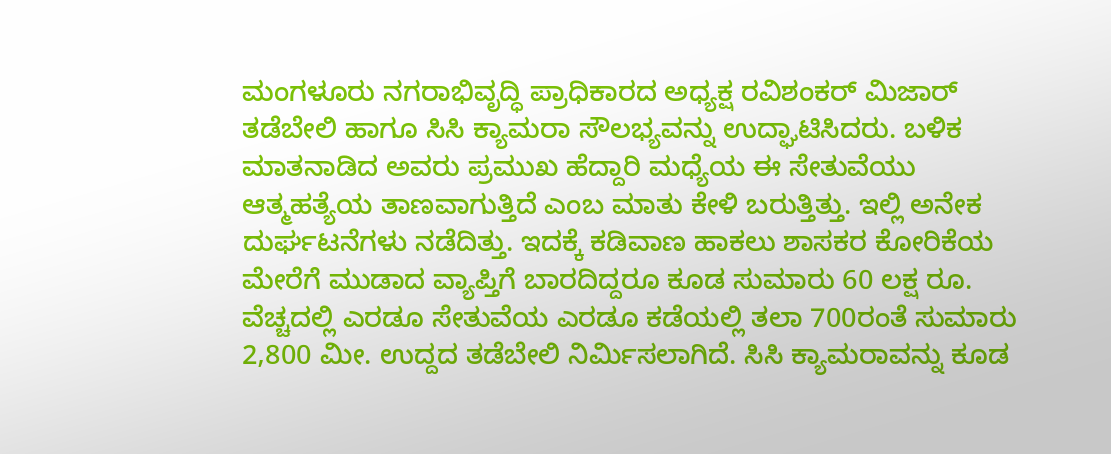ಮಂಗಳೂರು ನಗರಾಭಿವೃದ್ಧಿ ಪ್ರಾಧಿಕಾರದ ಅಧ್ಯಕ್ಷ ರವಿಶಂಕರ್ ಮಿಜಾರ್ ತಡೆಬೇಲಿ ಹಾಗೂ ಸಿಸಿ ಕ್ಯಾಮರಾ ಸೌಲಭ್ಯವನ್ನು ಉದ್ಘಾಟಿಸಿದರು. ಬಳಿಕ ಮಾತನಾಡಿದ ಅವರು ಪ್ರಮುಖ ಹೆದ್ದಾರಿ ಮಧ್ಯೆಯ ಈ ಸೇತುವೆಯು ಆತ್ಮಹತ್ಯೆಯ ತಾಣವಾಗುತ್ತಿದೆ ಎಂಬ ಮಾತು ಕೇಳಿ ಬರುತ್ತಿತ್ತು. ಇಲ್ಲಿ ಅನೇಕ ದುರ್ಘಟನೆಗಳು ನಡೆದಿತ್ತು. ಇದಕ್ಕೆ ಕಡಿವಾಣ ಹಾಕಲು ಶಾಸಕರ ಕೋರಿಕೆಯ ಮೇರೆಗೆ ಮುಡಾದ ವ್ಯಾಪ್ತಿಗೆ ಬಾರದಿದ್ದರೂ ಕೂಡ ಸುಮಾರು 60 ಲಕ್ಷ ರೂ. ವೆಚ್ಚದಲ್ಲಿ ಎರಡೂ ಸೇತುವೆಯ ಎರಡೂ ಕಡೆಯಲ್ಲಿ ತಲಾ 700ರಂತೆ ಸುಮಾರು 2,800 ಮೀ. ಉದ್ದದ ತಡೆಬೇಲಿ ನಿರ್ಮಿಸಲಾಗಿದೆ. ಸಿಸಿ ಕ್ಯಾಮರಾವನ್ನು ಕೂಡ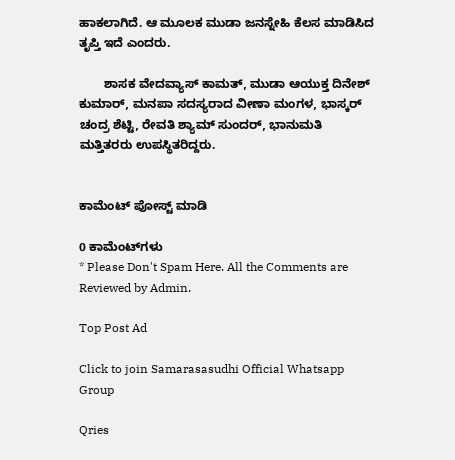ಹಾಕಲಾಗಿದೆ. ಆ ಮೂಲಕ ಮುಡಾ ಜನಸ್ನೇಹಿ ಕೆಲಸ ಮಾಡಿಸಿದ ತೃಪ್ತಿ ಇದೆ ಎಂದರು.

       ಶಾಸಕ ವೇದವ್ಯಾಸ್ ಕಾಮತ್, ಮುಡಾ ಆಯುಕ್ತ ದಿನೇಶ್ ಕುಮಾರ್, ಮನಪಾ ಸದಸ್ಯರಾದ ವೀಣಾ ಮಂಗಳ, ಭಾಸ್ಕರ್ ಚಂದ್ರ ಶೆಟ್ಟಿ, ರೇವತಿ ಶ್ಯಾಮ್ ಸುಂದರ್, ಭಾನುಮತಿ ಮತ್ತಿತರರು ಉಪಸ್ಥಿತರಿದ್ದರು.


ಕಾಮೆಂಟ್‌‌ ಪೋಸ್ಟ್‌ ಮಾಡಿ

0 ಕಾಮೆಂಟ್‌ಗಳು
* Please Don't Spam Here. All the Comments are Reviewed by Admin.

Top Post Ad

Click to join Samarasasudhi Official Whatsapp Group

Qries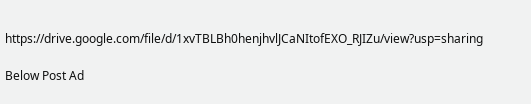https://drive.google.com/file/d/1xvTBLBh0henjhvlJCaNItofEXO_RJIZu/view?usp=sharing

Below Post Ad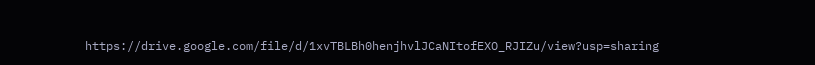https://drive.google.com/file/d/1xvTBLBh0henjhvlJCaNItofEXO_RJIZu/view?usp=sharing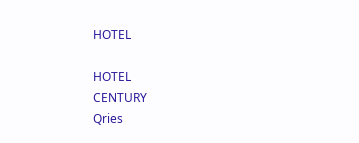HOTEL

HOTEL
CENTURY
Qries